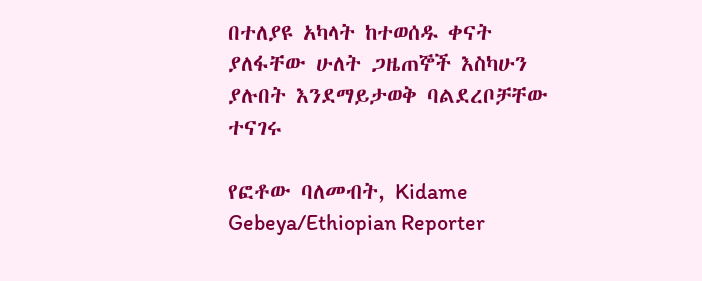በተለያዩ አካላት ከተወሰዱ ቀናት ያለፋቸው ሁለት ጋዜጠኞች እስካሁን ያሉበት እንደማይታወቅ ባልደረቦቻቸው ተናገሩ

የፎቶው ባለመብት, Kidame Gebeya/Ethiopian Reporter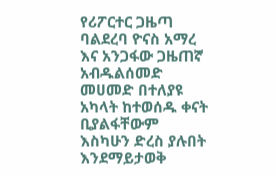የሪፖርተር ጋዜጣ ባልደረባ ዮናስ አማረ እና አንጋፋው ጋዜጠኛ አብዱልሰመድ መሀመድ በተለያዩ አካላት ከተወሰዱ ቀናት ቢያልፋቸውም እስካሁን ድረስ ያሉበት እንደማይታወቅ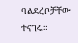ባልደረቦቻቸው ተናገሩ።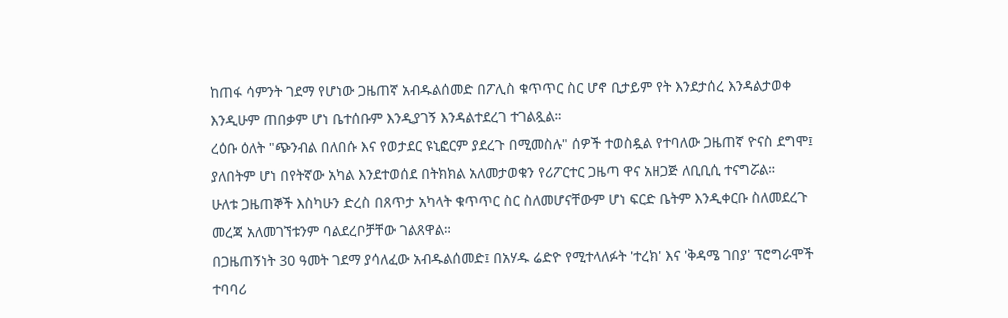ከጠፋ ሳምንት ገደማ የሆነው ጋዜጠኛ አብዱልሰመድ በፖሊስ ቁጥጥር ስር ሆኖ ቢታይም የት እንደታሰረ እንዳልታወቀ እንዲሁም ጠበቃም ሆነ ቤተሰቡም እንዲያገኝ እንዳልተደረገ ተገልጿል።
ረዕቡ ዕለት "ጭንብል በለበሱ እና የወታደር ዩኒፎርም ያደረጉ በሚመስሉ" ሰዎች ተወስዷል የተባለው ጋዜጠኛ ዮናስ ደግሞ፤ ያለበትም ሆነ በየትኛው አካል እንደተወሰደ በትክክል አለመታወቁን የሪፖርተር ጋዜጣ ዋና አዘጋጅ ለቢቢሲ ተናግሯል።
ሁለቱ ጋዜጠኞች እስካሁን ድረስ በጸጥታ አካላት ቁጥጥር ስር ስለመሆናቸውም ሆነ ፍርድ ቤትም እንዲቀርቡ ስለመደረጉ መረጃ አለመገኘቱንም ባልደረቦቻቸው ገልጸዋል።
በጋዜጠኝነት 30 ዓመት ገደማ ያሳለፈው አብዱልሰመድ፤ በአሃዱ ሬድዮ የሚተላለፉት 'ተረክ' እና 'ቅዳሜ ገበያ' ፕሮግራሞች ተባባሪ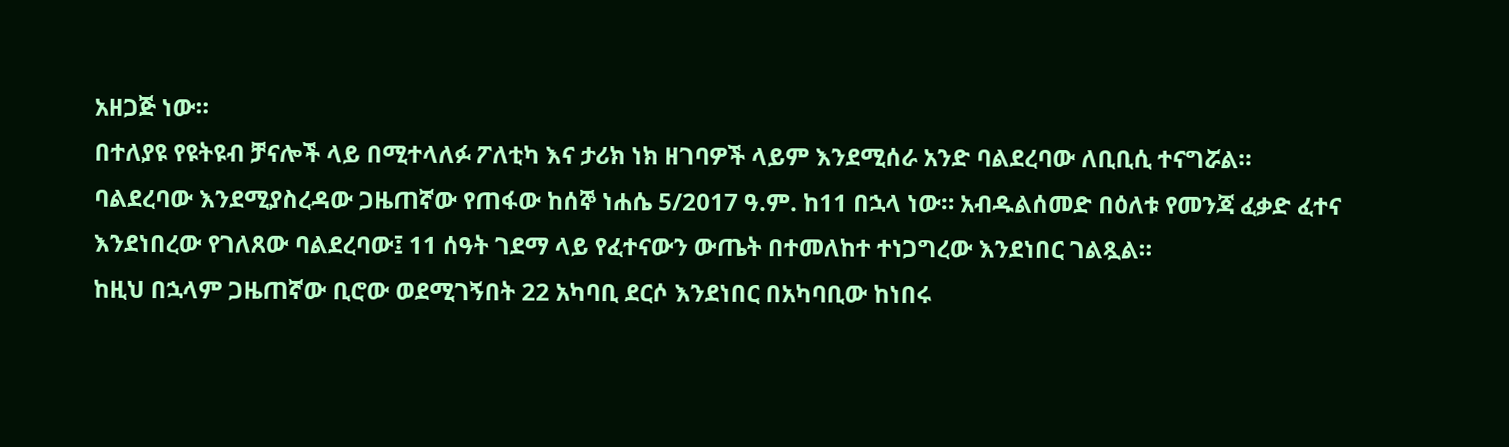አዘጋጅ ነው።
በተለያዩ የዩትዩብ ቻናሎች ላይ በሚተላለፉ ፖለቲካ እና ታሪክ ነክ ዘገባዎች ላይም እንደሚሰራ አንድ ባልደረባው ለቢቢሲ ተናግሯል።
ባልደረባው እንደሚያስረዳው ጋዜጠኛው የጠፋው ከሰኞ ነሐሴ 5/2017 ዓ.ም. ከ11 በኋላ ነው። አብዱልሰመድ በዕለቱ የመንጃ ፈቃድ ፈተና እንደነበረው የገለጸው ባልደረባው፤ 11 ሰዓት ገደማ ላይ የፈተናውን ውጤት በተመለከተ ተነጋግረው እንደነበር ገልጿል።
ከዚህ በኋላም ጋዜጠኛው ቢሮው ወደሚገኝበት 22 አካባቢ ደርሶ እንደነበር በአካባቢው ከነበሩ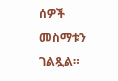ሰዎች መስማቱን ገልጿል።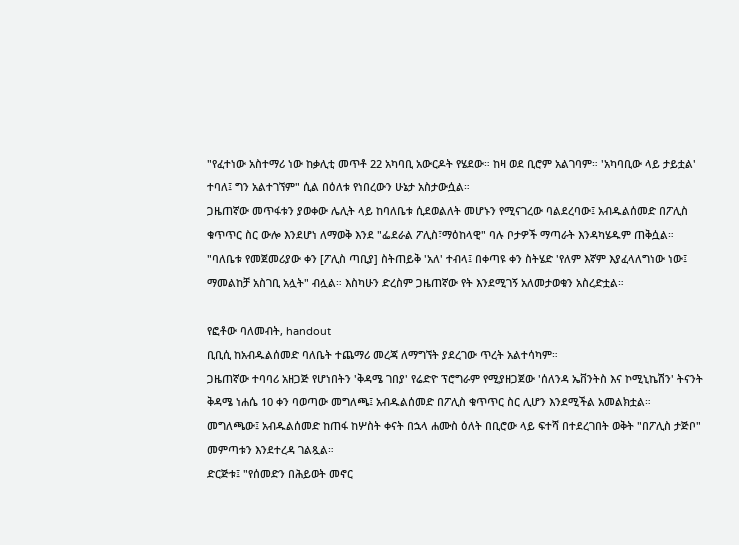"የፈተነው አስተማሪ ነው ከቃሊቲ መጥቶ 22 አካባቢ አውርዶት የሄደው። ከዛ ወደ ቢሮም አልገባም። 'አካባቢው ላይ ታይቷል' ተባለ፤ ግን አልተገኘም" ሲል በዕለቱ የነበረውን ሁኔታ አስታውሷል።
ጋዜጠኛው መጥፋቱን ያወቀው ሌሊት ላይ ከባለቤቱ ሲደወልለት መሆኑን የሚናገረው ባልደረባው፤ አብዱልሰመድ በፖሊስ ቁጥጥር ስር ውሎ እንደሆነ ለማወቅ እንደ "ፌደራል ፖሊስ፣ማዕከላዊ" ባሉ ቦታዎች ማጣራት እንዳካሄዱም ጠቅሷል።
"ባለቤቱ የመጀመሪያው ቀን [ፖሊስ ጣቢያ] ስትጠይቅ 'አለ' ተብላ፤ በቀጣዩ ቀን ስትሄድ 'የለም እኛም እያፈላለግነው ነው፤ ማመልከቻ አስገቢ አሏት" ብሏል። እስካሁን ድረስም ጋዜጠኛው የት እንደሚገኝ አለመታወቁን አስረድቷል።

የፎቶው ባለመብት, handout
ቢቢሲ ከአብዱልሰመድ ባለቤት ተጨማሪ መረጃ ለማግኘት ያደረገው ጥረት አልተሳካም።
ጋዜጠኛው ተባባሪ አዘጋጅ የሆነበትን 'ቅዳሜ ገበያ' የሬድዮ ፕሮግራም የሚያዘጋጀው 'ሰለንዳ ኤቨንትስ እና ኮሚኒኬሽን' ትናንት ቅዳሜ ነሐሴ 10 ቀን ባወጣው መግለጫ፤ አብዱልሰመድ በፖሊስ ቁጥጥር ስር ሊሆን እንደሚችል አመልክቷል።
መግለጫው፤ አብዱልሰመድ ከጠፋ ከሦስት ቀናት በኋላ ሐሙስ ዕለት በቢሮው ላይ ፍተሻ በተደረገበት ወቅት "በፖሊስ ታጅቦ" መምጣቱን እንደተረዳ ገልጿል።
ድርጅቱ፤ "የሰመድን በሕይወት መኖር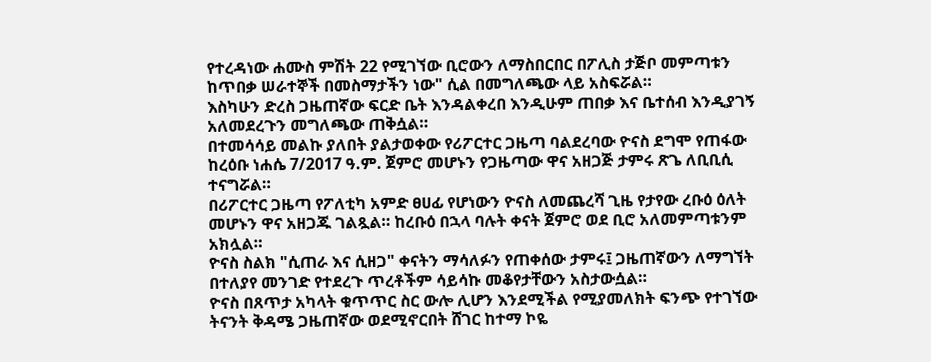የተረዳነው ሐሙስ ምሽት 22 የሚገኘው ቢሮውን ለማስበርበር በፖሊስ ታጅቦ መምጣቱን ከጥበቃ ሠራተኞች በመስማታችን ነው" ሲል በመግለጫው ላይ አስፍሯል።
እስካሁን ድረስ ጋዜጠኛው ፍርድ ቤት እንዳልቀረበ እንዲሁም ጠበቃ እና ቤተሰብ እንዲያገኝ አለመደረጉን መግለጫው ጠቅሷል።
በተመሳሳይ መልኩ ያለበት ያልታወቀው የሪፖርተር ጋዜጣ ባልደረባው ዮናስ ደግሞ የጠፋው ከረዕቡ ነሐሴ 7/2017 ዓ.ም. ጀምሮ መሆኑን የጋዜጣው ዋና አዘጋጅ ታምሩ ጽጌ ለቢቢሲ ተናግሯል።
በሪፖርተር ጋዜጣ የፖለቲካ አምድ ፀሀፊ የሆነውን ዮናስ ለመጨረሻ ጊዜ የታየው ረቡዕ ዕለት መሆኑን ዋና አዘጋጁ ገልጿል። ከረቡዕ በኋላ ባሉት ቀናት ጀምሮ ወደ ቢሮ አለመምጣቱንም አክሏል።
ዮናስ ስልክ "ሲጠራ እና ሲዘጋ" ቀናትን ማሳለፉን የጠቀሰው ታምሩ፤ ጋዜጠኛውን ለማግኘት በተለያየ መንገድ የተደረጉ ጥረቶችም ሳይሳኩ መቆየታቸውን አስታውሷል።
ዮናስ በጸጥታ አካላት ቁጥጥር ስር ውሎ ሊሆን እንደሚችል የሚያመለክት ፍንጭ የተገኘው ትናንት ቅዳሜ ጋዜጠኛው ወደሚኖርበት ሸገር ከተማ ኮዬ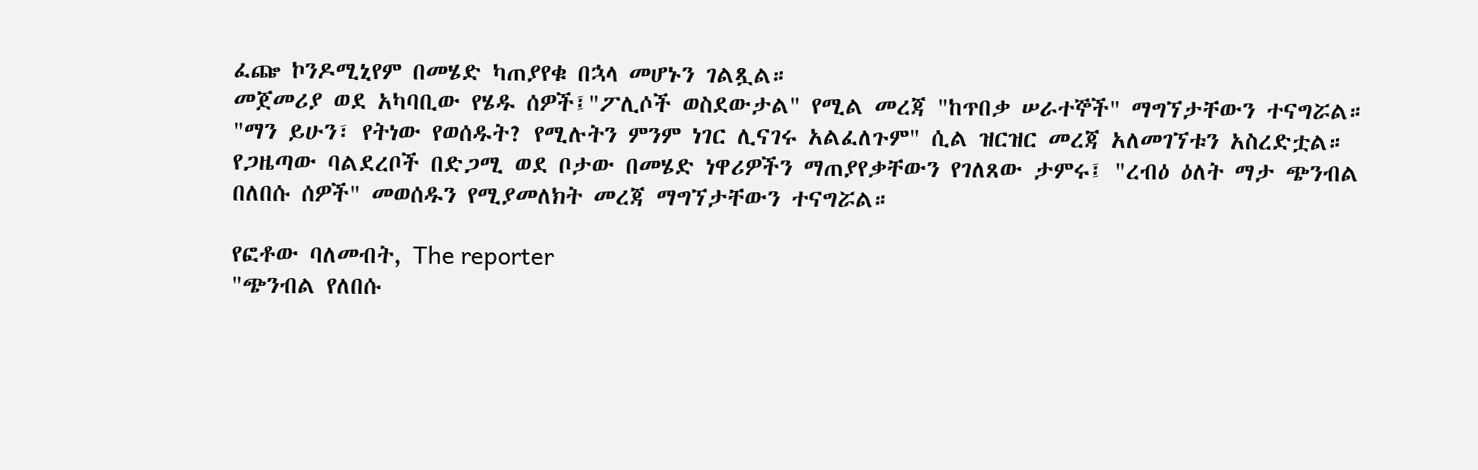ፈጬ ኮንዶሚኒየም በመሄድ ካጠያየቁ በኋላ መሆኑን ገልጿል።
መጀመሪያ ወደ አካባቢው የሄዱ ሰዎች፤"ፖሊሶች ወስደውታል" የሚል መረጃ "ከጥበቃ ሠራተኞች" ማግኘታቸውን ተናግሯል።
"ማን ይሁን፣ የትነው የወሰዱት? የሚሉትን ምንም ነገር ሊናገሩ አልፈለጉም" ሲል ዝርዝር መረጃ አለመገኘቱን አስረድቷል።
የጋዜጣው ባልደረቦች በድጋሚ ወደ ቦታው በመሄድ ነዋሪዎችን ማጠያየቃቸውን የገለጸው ታምሩ፤ "ረብዕ ዕለት ማታ ጭንብል በለበሱ ሰዎች" መወሰዱን የሚያመለክት መረጃ ማግኘታቸውን ተናግሯል።

የፎቶው ባለመብት, The reporter
"ጭንብል የለበሱ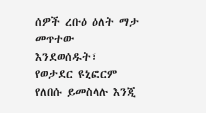ሰዎች ረቡዕ ዕለት ማታ መጥተው እንደወሰዱት፣ የወታደር ዩኒፎርም የለበሱ ይመስላሉ እንጂ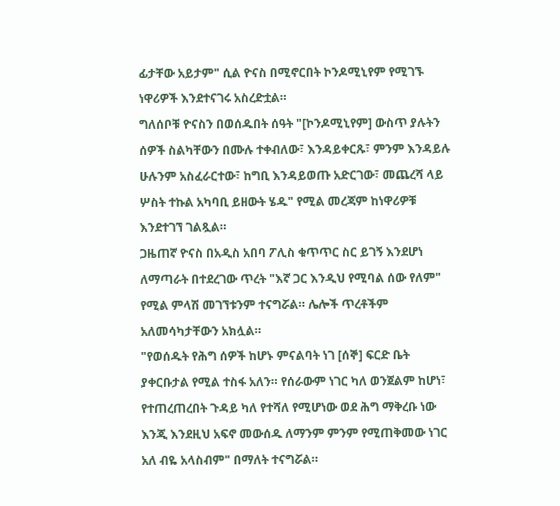ፊታቸው አይታም" ሲል ዮናስ በሚኖርበት ኮንዶሚኒየም የሚገኙ ነዋሪዎች እንደተናገሩ አስረድቷል።
ግለሰቦቹ ዮናስን በወሰዱበት ሰዓት "[ኮንዶሚኒየም] ውስጥ ያሉትን ሰዎች ስልካቸውን በሙሉ ተቀብለው፣ እንዳይቀርጹ፣ ምንም እንዳይሉ ሁሉንም አስፈራርተው፣ ከግቢ እንዳይወጡ አድርገው፣ መጨረሻ ላይ ሦስት ተኩል አካባቢ ይዘውት ሄዱ" የሚል መረጃም ከነዋሪዎቹ እንደተገኘ ገልጿል።
ጋዜጠኛ ዮናስ በአዲስ አበባ ፖሊስ ቁጥጥር ስር ይገኝ እንደሆነ ለማጣራት በተደረገው ጥረት "እኛ ጋር እንዲህ የሚባል ሰው የለም" የሚል ምላሽ መገኘቱንም ተናግሯል። ሌሎች ጥረቶችም አለመሳካታቸውን አክሏል።
"የወሰዱት የሕግ ሰዎች ከሆኑ ምናልባት ነገ [ሰኞ] ፍርድ ቤት ያቀርቡታል የሚል ተስፋ አለን። የሰራውም ነገር ካለ ወንጀልም ከሆነ፣ የተጠረጠረበት ጉዳይ ካለ የተሻለ የሚሆነው ወደ ሕግ ማቅረቡ ነው እንጂ እንደዚህ አፍኖ መውሰዱ ለማንም ምንም የሚጠቅመው ነገር አለ ብዬ አላስብም" በማለት ተናግሯል።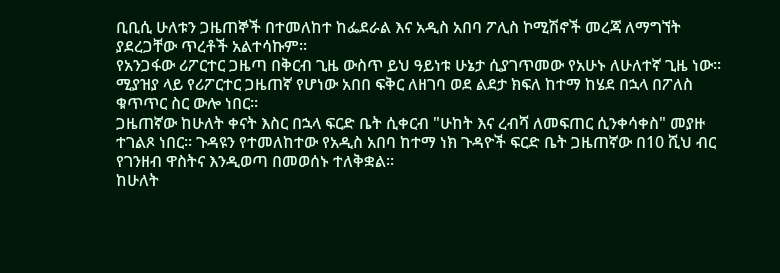ቢቢሲ ሁለቱን ጋዜጠኞች በተመለከተ ከፌደራል እና አዲስ አበባ ፖሊስ ኮሚሽኖች መረጃ ለማግኘት ያደረጋቸው ጥረቶች አልተሳኩም።
የአንጋፋው ሪፖርተር ጋዜጣ በቅርብ ጊዜ ውስጥ ይህ ዓይነቱ ሁኔታ ሲያገጥመው የአሁኑ ለሁለተኛ ጊዜ ነው። ሚያዝያ ላይ የሪፖርተር ጋዜጠኛ የሆነው አበበ ፍቅር ለዘገባ ወደ ልደታ ክፍለ ከተማ ከሄደ በኋላ በፖለስ ቁጥጥር ስር ውሎ ነበር።
ጋዜጠኛው ከሁለት ቀናት እስር በኋላ ፍርድ ቤት ሲቀርብ "ሁከት እና ረብሻ ለመፍጠር ሲንቀሳቀስ" መያዙ ተገልጾ ነበር። ጉዳዩን የተመለከተው የአዲስ አበባ ከተማ ነክ ጉዳዮች ፍርድ ቤት ጋዜጠኛው በ10 ሺህ ብር የገንዘብ ዋስትና እንዲወጣ በመወሰኑ ተለቅቋል።
ከሁለት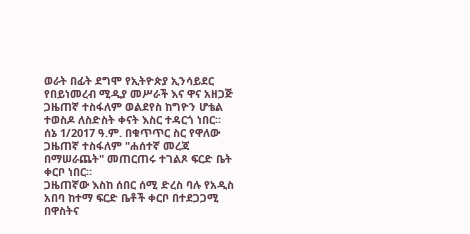ወራት በፊት ደግሞ የኢትዮጵያ ኢንሳይደር የበይነመረብ ሚዲያ መሥራች እና ዋና አዘጋጅ ጋዜጠኛ ተስፋለም ወልደየስ ከግዮን ሆቴል ተወስዶ ለስድስት ቀናት እስር ተዳርጎ ነበር።
ሰኔ 1/2017 ዓ.ም. በቁጥጥር ስር የዋለው ጋዜጠኛ ተስፋለም "ሐሰተኛ መረጃ በማሠራጨት" መጠርጠሩ ተገልጾ ፍርድ ቤት ቀርቦ ነበር።
ጋዜጠኛው እስከ ሰበር ሰሚ ድረስ ባሉ የአዲስ አበባ ከተማ ፍርድ ቤቶች ቀርቦ በተደጋጋሚ በዋስትና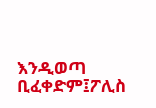እንዲወጣ ቢፈቀድም፤ፖሊስ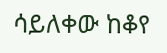ሳይለቀው ከቆየ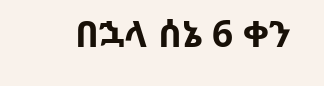በኋላ ሰኔ 6 ቀን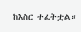ከእስር ተፈትቷል።